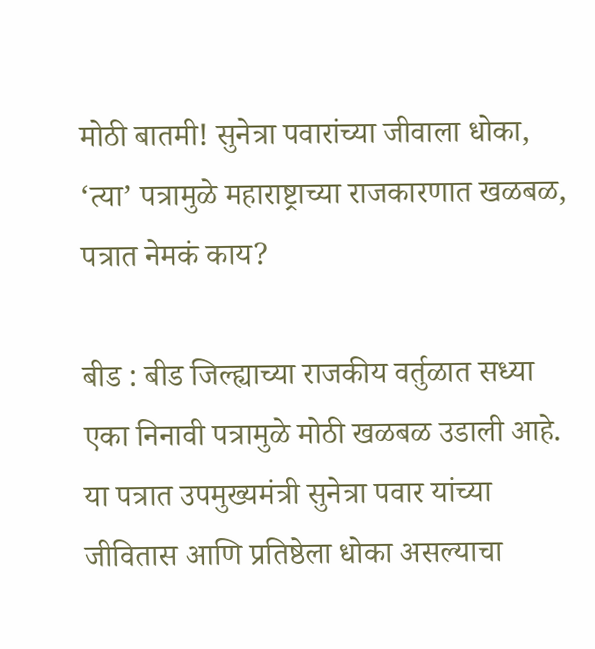मोठी बातमी! सुनेत्रा पवारांच्या जीवाला धोका, ‘त्या’ पत्रामुळे महाराष्ट्राच्या राजकारणात खळबळ, पत्रात नेमकं काय?

बीड : बीड जिल्ह्याच्या राजकीय वर्तुळात सध्या एका निनावी पत्रामुळे मोठी खळबळ उडाली आहे. या पत्रात उपमुख्यमंत्री सुनेत्रा पवार यांच्या जीवितास आणि प्रतिष्ठेला धोका असल्याचा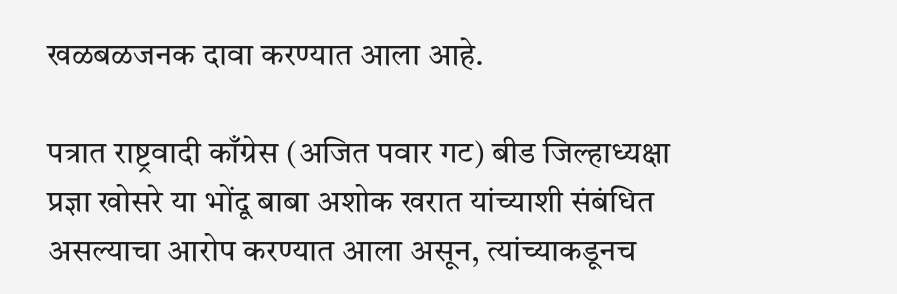खळबळजनक दावा करण्यात आला आहे.

पत्रात राष्ट्रवादी काँग्रेस (अजित पवार गट) बीड जिल्हाध्यक्षा प्रज्ञा खोसरे या भोंदू बाबा अशोक खरात यांच्याशी संबंधित असल्याचा आरोप करण्यात आला असून, त्यांच्याकडूनच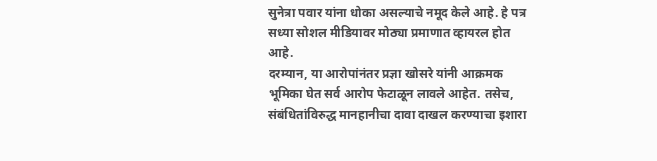सुनेत्रा पवार यांना धोका असल्याचे नमूद केले आहे. हे पत्र सध्या सोशल मीडियावर मोठ्या प्रमाणात व्हायरल होत आहे.
दरम्यान, या आरोपांनंतर प्रज्ञा खोसरे यांनी आक्रमक भूमिका घेत सर्व आरोप फेटाळून लावले आहेत. तसेच, संबंधितांविरुद्ध मानहानीचा दावा दाखल करण्याचा इशारा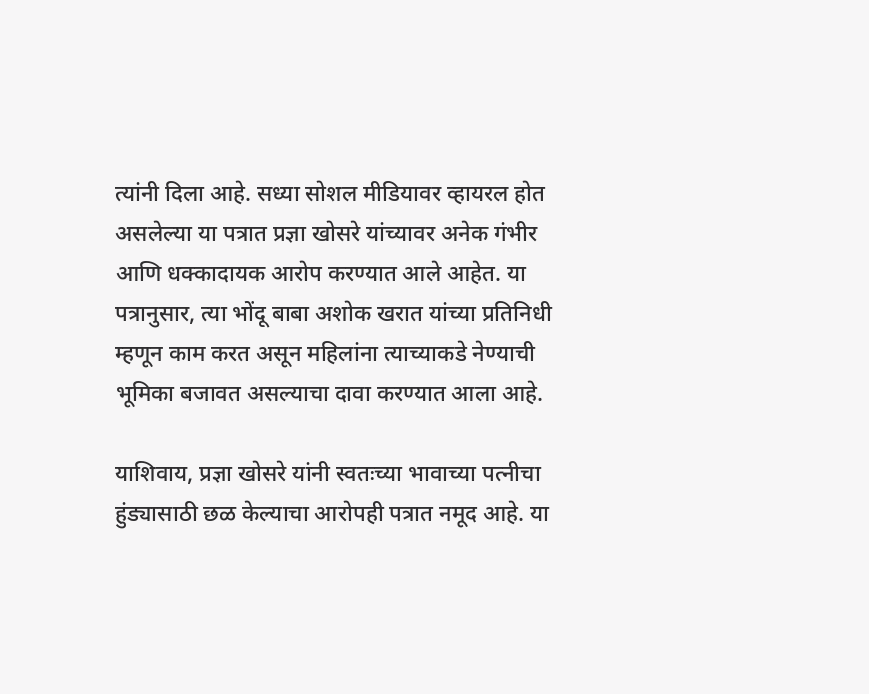त्यांनी दिला आहे. सध्या सोशल मीडियावर व्हायरल होत असलेल्या या पत्रात प्रज्ञा खोसरे यांच्यावर अनेक गंभीर आणि धक्कादायक आरोप करण्यात आले आहेत. या पत्रानुसार, त्या भोंदू बाबा अशोक खरात यांच्या प्रतिनिधी म्हणून काम करत असून महिलांना त्याच्याकडे नेण्याची भूमिका बजावत असल्याचा दावा करण्यात आला आहे.

याशिवाय, प्रज्ञा खोसरे यांनी स्वतःच्या भावाच्या पत्नीचा हुंड्यासाठी छळ केल्याचा आरोपही पत्रात नमूद आहे. या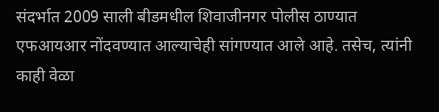संदर्भात 2009 साली बीडमधील शिवाजीनगर पोलीस ठाण्यात एफआयआर नोंदवण्यात आल्याचेही सांगण्यात आले आहे. तसेच, त्यांनी काही वेळा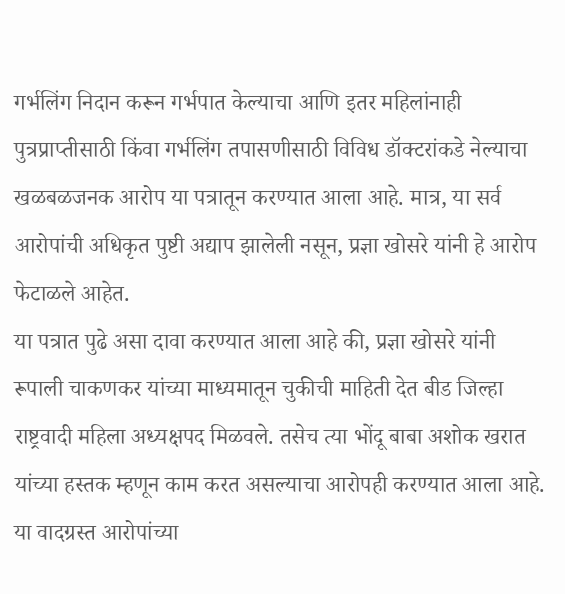गर्भलिंग निदान करून गर्भपात केल्याचा आणि इतर महिलांनाही पुत्रप्राप्तीसाठी किंवा गर्भलिंग तपासणीसाठी विविध डॉक्टरांकडे नेल्याचा खळबळजनक आरोप या पत्रातून करण्यात आला आहे. मात्र, या सर्व आरोपांची अधिकृत पुष्टी अद्याप झालेली नसून, प्रज्ञा खोसरे यांनी हे आरोप फेटाळले आहेत.
या पत्रात पुढे असा दावा करण्यात आला आहे की, प्रज्ञा खोसरे यांनी रूपाली चाकणकर यांच्या माध्यमातून चुकीची माहिती देत बीड जिल्हा राष्ट्रवादी महिला अध्यक्षपद मिळवले. तसेच त्या भोंदू बाबा अशोक खरात यांच्या हस्तक म्हणून काम करत असल्याचा आरोपही करण्यात आला आहे.
या वादग्रस्त आरोपांच्या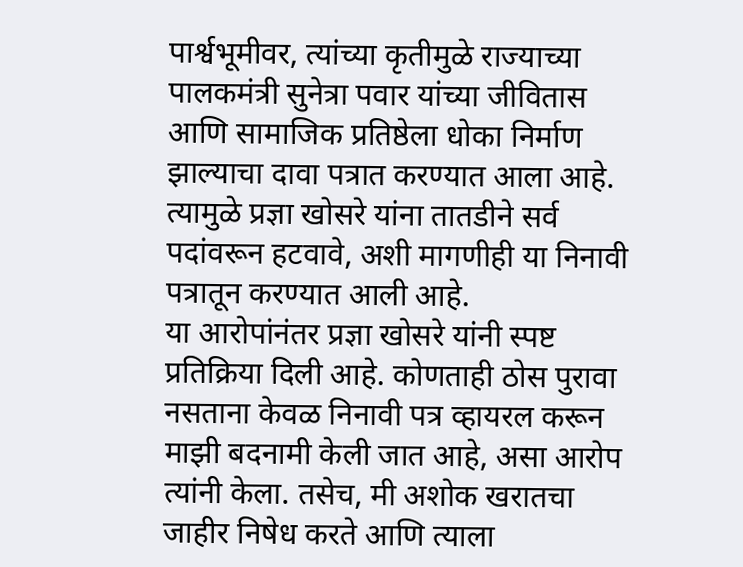पार्श्वभूमीवर, त्यांच्या कृतीमुळे राज्याच्या पालकमंत्री सुनेत्रा पवार यांच्या जीवितास आणि सामाजिक प्रतिष्ठेला धोका निर्माण झाल्याचा दावा पत्रात करण्यात आला आहे. त्यामुळे प्रज्ञा खोसरे यांना तातडीने सर्व पदांवरून हटवावे, अशी मागणीही या निनावी पत्रातून करण्यात आली आहे.
या आरोपांनंतर प्रज्ञा खोसरे यांनी स्पष्ट प्रतिक्रिया दिली आहे. कोणताही ठोस पुरावा नसताना केवळ निनावी पत्र व्हायरल करून माझी बदनामी केली जात आहे, असा आरोप त्यांनी केला. तसेच, मी अशोक खरातचा जाहीर निषेध करते आणि त्याला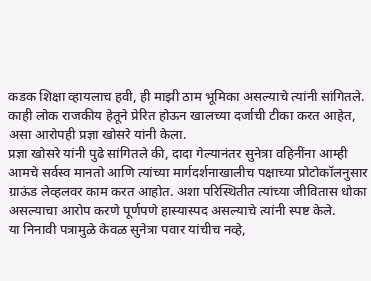कडक शिक्षा व्हायलाच हवी, ही माझी ठाम भूमिका असल्याचे त्यांनी सांगितले. काही लोक राजकीय हेतूने प्रेरित होऊन खालच्या दर्जाची टीका करत आहेत, असा आरोपही प्रज्ञा खोसरे यांनी केला.
प्रज्ञा खोसरे यांनी पुढे सांगितले की, दादा गेल्यानंतर सुनेत्रा वहिनींना आम्ही आमचे सर्वस्व मानतो आणि त्यांच्या मार्गदर्शनाखालीच पक्षाच्या प्रोटोकॉलनुसार ग्राऊंड लेव्हलवर काम करत आहोत. अशा परिस्थितीत त्यांच्या जीवितास धोका असल्याचा आरोप करणे पूर्णपणे हास्यास्पद असल्याचे त्यांनी स्पष्ट केले.
या निनावी पत्रामुळे केवळ सुनेत्रा पवार यांचीच नव्हे,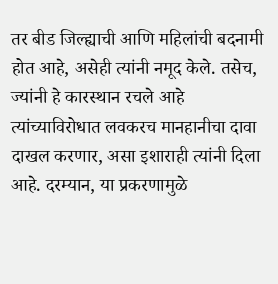तर बीड जिल्ह्याची आणि महिलांची बदनामी होत आहे, असेही त्यांनी नमूद केले. तसेच, ज्यांनी हे कारस्थान रचले आहे त्यांच्याविरोधात लवकरच मानहानीचा दावा दाखल करणार, असा इशाराही त्यांनी दिला आहे. दरम्यान, या प्रकरणामुळे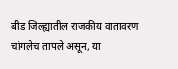बीड जिल्ह्यातील राजकीय वातावरण चांगलेच तापले असून, या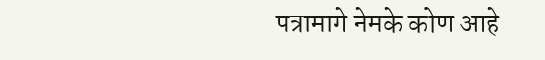पत्रामागे नेमके कोण आहे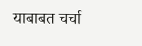याबाबत चर्चा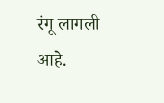रंगू लागली आहे.